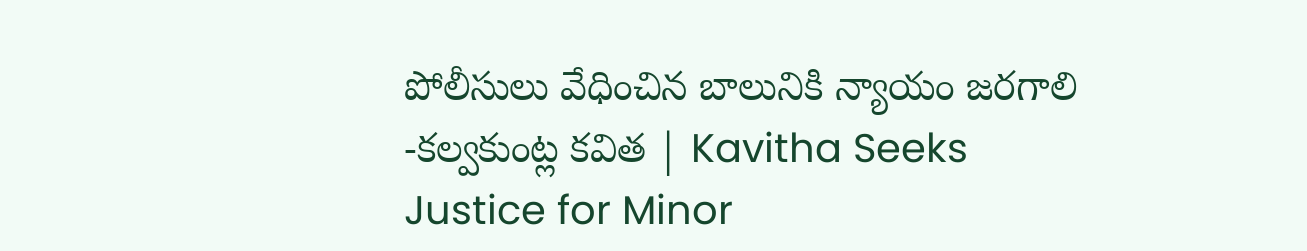పోలీసులు వేధించిన బాలునికి న్యాయం జరగాలి -కల్వకుంట్ల కవిత | Kavitha Seeks Justice for Minor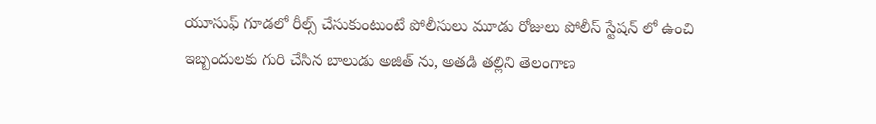యూసుఫ్ గూడలో రీల్స్ చేసుకుంటుంటే పోలీసులు మూడు రోజులు పోలీస్ స్టేషన్ లో ఉంచి ఇబ్బందులకు గురి చేసిన బాలుడు అజిత్ ను, అతడి తల్లిని తెలంగాణ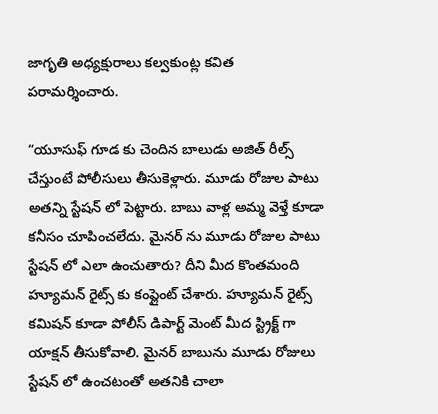జాగృతి అధ్యక్షురాలు కల్వకుంట్ల కవిత పరామర్శించారు.

“యూసుఫ్ గూడ కు చెందిన బాలుడు అజిత్ రీల్స్ చేస్తుంటే పోలీసులు తీసుకెళ్లారు. మూడు రోజుల పాటు అతన్ని స్టేషన్ లో పెట్టారు. బాబు వాళ్ల అమ్మ వెళ్తే కూడా కనీసం చూపించలేదు. మైనర్ ను మూడు రోజుల పాటు స్టేషన్ లో ఎలా ఉంచుతారు? దీని మీద కొంతమంది హ్యూమన్ రైట్స్ కు కంప్లైంట్ చేశారు. హ్యూమన్ రైట్స్ కమిషన్ కూడా పోలీస్ డిపార్ట్ మెంట్ మీద స్ట్రిక్ట్ గా యాక్షన్ తీసుకోవాలి. మైనర్ బాబును మూడు రోజులు స్టేషన్ లో ఉంచటంతో అతనికి చాలా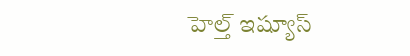హెల్త్ ఇష్యూస్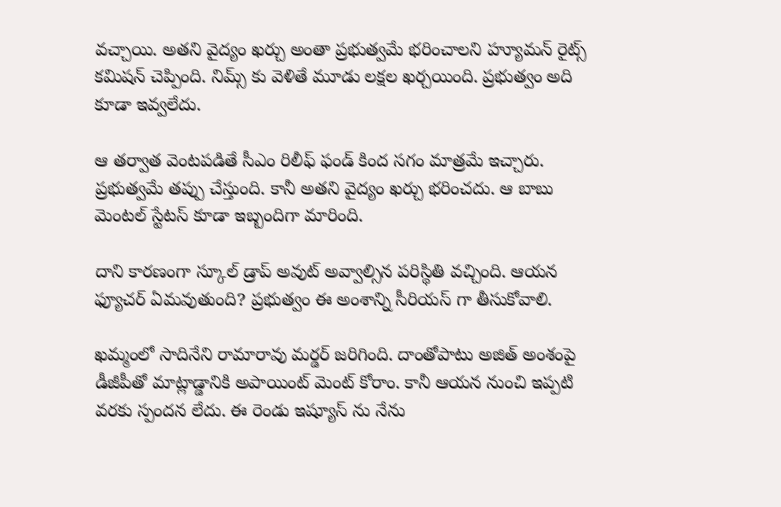వచ్చాయి. అతని వైద్యం ఖర్చు అంతా ప్రభుత్వమే భరించాలని హ్యూమన్ రైట్స్ కమిషన్ చెప్పింది. నిమ్స్ కు వెళితే మూడు లక్షల ఖర్చయింది. ప్రభుత్వం అది కూడా ఇవ్వలేదు.

ఆ తర్వాత వెంటపడితే సీఎం రిలీఫ్ ఫండ్ కింద సగం మాత్రమే ఇచ్చారు. ప్రభుత్వమే తప్పు చేస్తుంది. కానీ అతని వైద్యం ఖర్చు భరించదు. ఆ బాబు మెంటల్ స్టేటస్ కూడా ఇబ్బందిగా మారింది.

దాని కారణంగా స్కూల్ డ్రాప్ అవుట్ అవ్వాల్సిన పరిస్థితి వచ్చింది. ఆయన ఫ్యూచర్ ఏమవుతుంది? ప్రభుత్వం ఈ అంశాన్ని సీరియస్ గా తీసుకోవాలి.

ఖమ్మంలో సాదినేని రామారావు మర్డర్ జరిగింది. దాంతోపాటు అజిత్ అంశంపై డీజీపీతో మాట్లాడ్డానికి అపాయింట్ మెంట్ కోరాం. కానీ ఆయన నుంచి ఇప్పటి వరకు స్పందన లేదు. ఈ రెండు ఇష్యూస్ ను నేను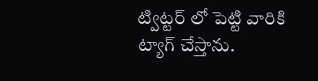ట్విట్టర్ లో పెట్టి వారికి ట్యాగ్ చేస్తాను.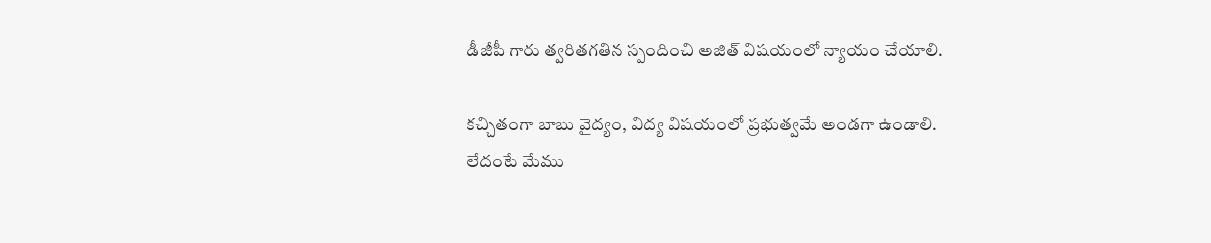డీజీపీ గారు త్వరితగతిన స్పందించి అజిత్ విషయంలో న్యాయం చేయాలి.

కచ్చితంగా బాబు వైద్యం, విద్య విషయంలో ప్రభుత్వమే అండగా ఉండాలి. లేదంటే మేము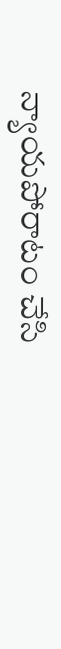న్యాయపోరాటం చేసి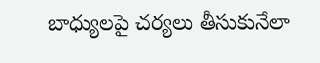బాధ్యులపై చర్యలు తీసుకునేలా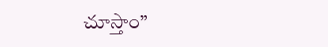చూస్తాం”